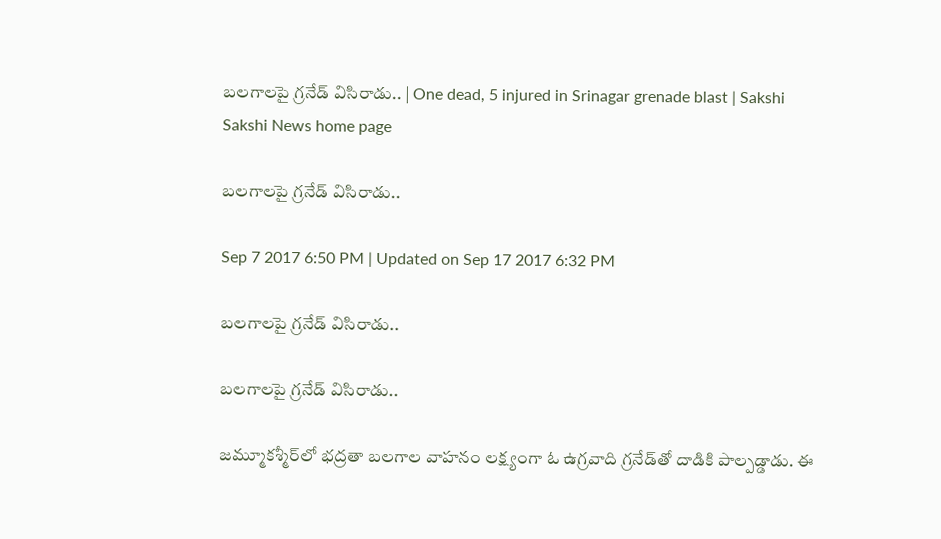బలగాలపై గ్రనేడ్‌ విసిరాడు.. | One dead, 5 injured in Srinagar grenade blast | Sakshi
Sakshi News home page

బలగాలపై గ్రనేడ్‌ విసిరాడు..

Sep 7 2017 6:50 PM | Updated on Sep 17 2017 6:32 PM

బలగాలపై గ్రనేడ్‌ విసిరాడు..

బలగాలపై గ్రనేడ్‌ విసిరాడు..

జమ్మూకశ్మీర్‌లో భద్రతా బలగాల వాహనం లక్ష్యంగా ఓ ఉగ్రవాది గ్రనేడ్‌తో దాడికి పాల్పడ్డాడు. ఈ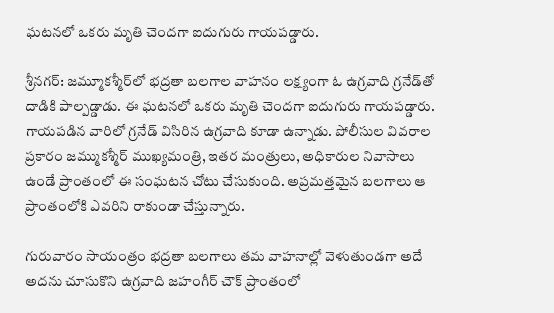ఘటనలో ఒకరు మృతి చెందగా ఐదుగురు గాయపడ్డారు.

శ్రీనగర్‌: జమ్మూకశ్మీర్‌లో భద్రతా బలగాల వాహనం లక్ష్యంగా ఓ ఉగ్రవాది గ్రనేడ్‌తో దాడికి పాల్పడ్డాడు. ఈ ఘటనలో ఒకరు మృతి చెందగా ఐదుగురు గాయపడ్డారు. గాయపడిన వారిలో గ్రనేడ్‌ విసిరిన ఉగ్రవాది కూడా ఉన్నాడు. పోలీసుల వివరాల ప్రకారం జమ్ముకశ్మీర్‌ ముఖ్యమంత్రి, ఇతర మంత్రులు, అధికారుల నివాసాలు ఉండే ప్రాంతంలో ఈ సంఘటన చోటు చేసుకుంది. అప్రమత్తమైన బలగాలు ఆ ప్రాంతంలోకి ఎవరిని రాకుండా చేస్తున్నారు.

గురువారం సాయంత్రం భద్రతా బలగాలు తమ వాహనాల్లో వెళుతుండగా అదే అదను చూసుకొని ఉగ్రవాది జహంగీర్‌ చౌక్‌ ప్రాంతంలో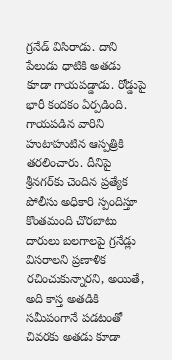గ్రనేడ్‌ విసిరాడు. దాని పేలుడు ధాటికి అతడు కూడా గాయపడ్డాడు. రోడ్డుపై భారీ కందకం ఏర్పడింది. గాయపడిన వారిని హుటాహుటిన ఆస్పత్రికి తరలించారు. దీనిపై శ్రీనగర్‌కు చెందిన ప్రత్యేక పోలీసు అధికారి స్పందిస్తూ కొంతమంది చొరబాటు దారులు బలగాలపై గ్రనేడ్లు విసరాలని ప్రణాళిక రచించుకున్నారని, అయితే, అది కాస్త అతడికి సమీపంగానే పడటంతో చివరకు అతడు కూడా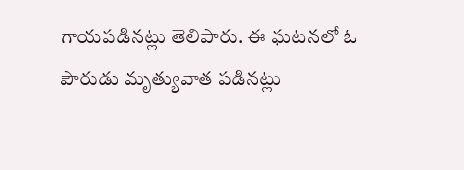గాయపడినట్లు తెలిపారు. ఈ ఘటనలో ఓ పౌరుడు మృత్యువాత పడినట్లు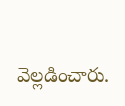వెల్లడించారు.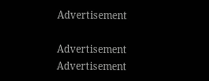Advertisement

Advertisement
Advertisement